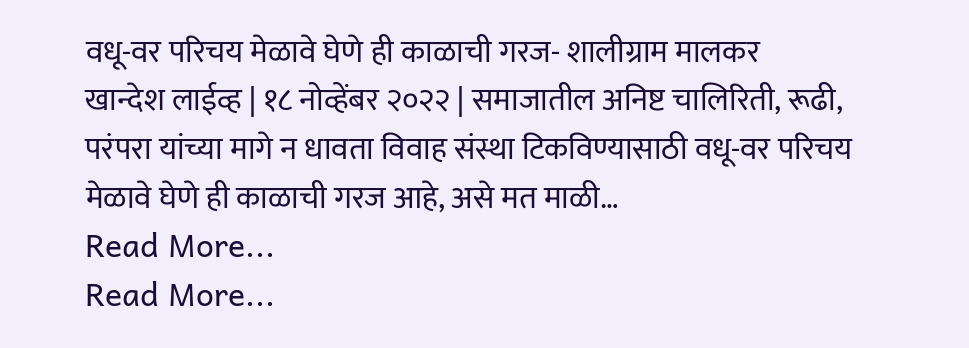वधू-वर परिचय मेळावे घेणे ही काळाची गरज- शालीग्राम मालकर
खान्देश लाईव्ह | १८ नोव्हेंबर २०२२ | समाजातील अनिष्ट चालिरिती, रूढी, परंपरा यांच्या मागे न धावता विवाह संस्था टिकविण्यासाठी वधू-वर परिचय मेळावे घेणे ही काळाची गरज आहे, असे मत माळी…
Read More...
Read More...